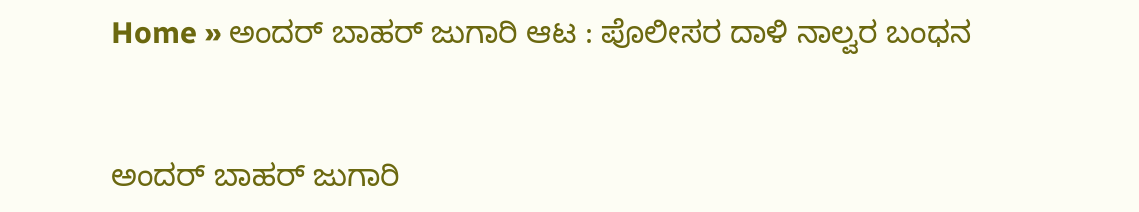Home » ಅಂದರ್‌ ಬಾಹರ್‌ ಜುಗಾರಿ ಆಟ : ಪೊಲೀಸರ ದಾಳಿ ನಾಲ್ವರ ಬಂಧನ


ಅಂದರ್‌ ಬಾಹರ್‌ ಜುಗಾರಿ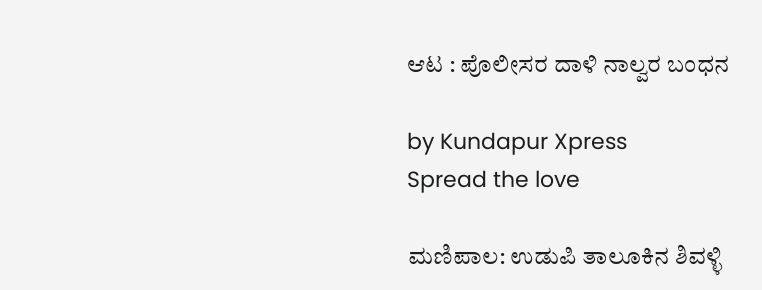ಆಟ : ಪೊಲೀಸರ ದಾಳಿ ನಾಲ್ವರ ಬಂಧನ

by Kundapur Xpress
Spread the love

ಮಣಿಪಾಲ: ಉಡುಪಿ ತಾಲೂಕಿನ ಶಿವಳ್ಳಿ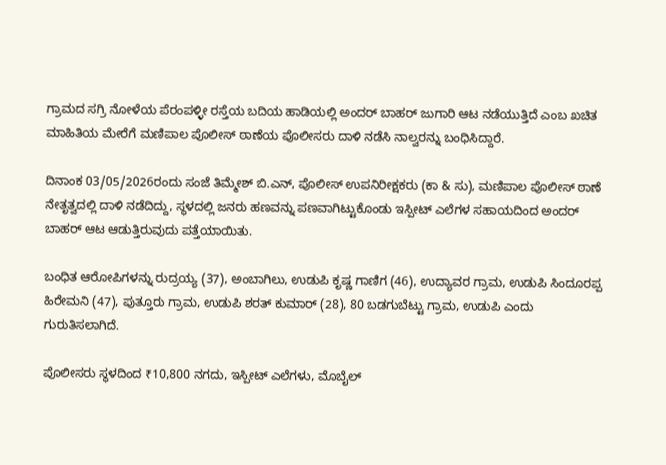ಗ್ರಾಮದ ಸಗ್ರಿ ನೋಳೆಯ ಪೆರಂಪಳ್ಳೀ ರಸ್ತೆಯ ಬದಿಯ ಹಾಡಿಯಲ್ಲಿ ಅಂದರ್‌ ಬಾಹರ್‌ ಜುಗಾರಿ ಆಟ ನಡೆಯುತ್ತಿದೆ ಎಂಬ ಖಚಿತ ಮಾಹಿತಿಯ ಮೇರೆಗೆ ಮಣಿಪಾಲ ಪೊಲೀಸ್ ಠಾಣೆಯ ಪೊಲೀಸರು ದಾಳಿ ನಡೆಸಿ ನಾಲ್ವರನ್ನು ಬಂಧಿಸಿದ್ದಾರೆ.

ದಿನಾಂಕ 03/05/2026ರಂದು ಸಂಜೆ ತಿಮ್ಮೇಶ್‌ ಬಿ.ಎನ್‌, ಪೊಲೀಸ್ ಉಪನಿರೀಕ್ಷಕರು (ಕಾ & ಸು), ಮಣಿಪಾಲ ಪೊಲೀಸ್ ಠಾಣೆ ನೇತೃತ್ವದಲ್ಲಿ ದಾಳಿ ನಡೆದಿದ್ದು, ಸ್ಥಳದಲ್ಲಿ ಜನರು ಹಣವನ್ನು ಪಣವಾಗಿಟ್ಟುಕೊಂಡು ಇಸ್ಪೀಟ್‌ ಎಲೆಗಳ ಸಹಾಯದಿಂದ ಅಂದರ್‌ ಬಾಹರ್‌ ಆಟ ಆಡುತ್ತಿರುವುದು ಪತ್ತೆಯಾಯಿತು.

ಬಂಧಿತ ಆರೋಪಿಗಳನ್ನು ರುದ್ರಯ್ಯ (37), ಅಂಬಾಗಿಲು, ಉಡುಪಿ ಕೃಷ್ಣ ಗಾಣಿಗ (46), ಉದ್ಯಾವರ ಗ್ರಾಮ, ಉಡುಪಿ ಸಿಂದೂರಪ್ಪ ಹಿರೇಮನಿ (47), ಪುತ್ತೂರು ಗ್ರಾಮ, ಉಡುಪಿ ಶರತ್ ಕುಮಾರ್ (28), 80 ಬಡಗುಬೆಟ್ಟು ಗ್ರಾಮ, ಉಡುಪಿ ಎಂದು ಗುರುತಿಸಲಾಗಿದೆ.

ಪೊಲೀಸರು ಸ್ಥಳದಿಂದ ₹10,800 ನಗದು, ಇಸ್ಪೀಟ್‌ ಎಲೆಗಳು, ಮೊಬೈಲ್‌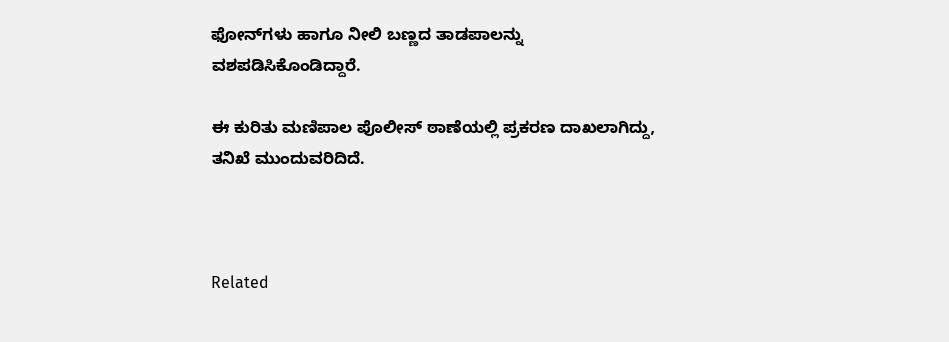ಫೋನ್‌ಗಳು ಹಾಗೂ ನೀಲಿ ಬಣ್ಣದ ತಾಡಪಾಲನ್ನು ವಶಪಡಿಸಿಕೊಂಡಿದ್ದಾರೆ.

ಈ ಕುರಿತು ಮಣಿಪಾಲ ಪೊಲೀಸ್ ಠಾಣೆಯಲ್ಲಿ ಪ್ರಕರಣ ದಾಖಲಾಗಿದ್ದು, ತನಿಖೆ ಮುಂದುವರಿದಿದೆ.



Related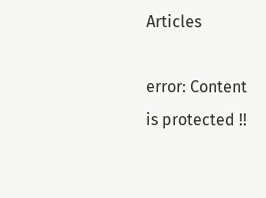Articles

error: Content is protected !!